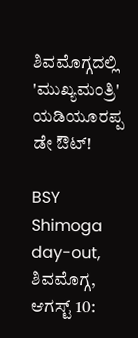ಶಿವಮೊಗ್ಗದಲ್ಲಿ 'ಮುಖ್ಯಮಂತ್ರಿ' ಯಡಿಯೂರಪ್ಪ ಡೇ ಔಟ್!

BSY Shimoga day-out,
ಶಿವಮೊಗ್ಗ, ಆಗಸ್ಟ್ 10: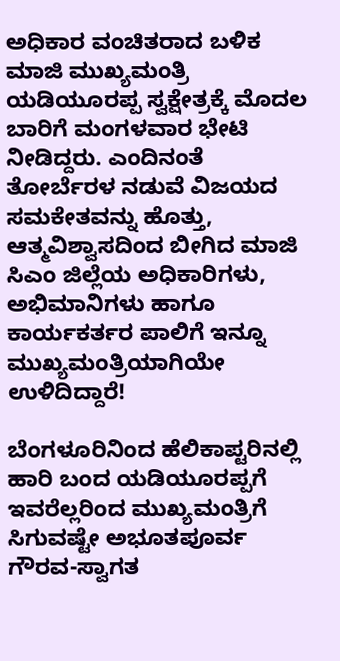ಅಧಿಕಾರ ವಂಚಿತರಾದ ಬಳಿಕ ಮಾಜಿ ಮುಖ್ಯಮಂತ್ರಿ ಯಡಿಯೂರಪ್ಪ ಸ್ವಕ್ಷೇತ್ರಕ್ಕೆ ಮೊದಲ ಬಾರಿಗೆ ಮಂಗಳವಾರ ಭೇಟಿ ನೀಡಿದ್ದರು. ಎಂದಿನಂತೆ ತೋರ್ಬೆರಳ ನಡುವೆ ವಿಜಯದ ಸಮಕೇತವನ್ನು ಹೊತ್ತು, ಆತ್ಮವಿಶ್ವಾಸದಿಂದ ಬೀಗಿದ ಮಾಜಿ ಸಿಎಂ ಜಿಲ್ಲೆಯ ಅಧಿಕಾರಿಗಳು, ಅಭಿಮಾನಿಗಳು ಹಾಗೂ ಕಾರ್ಯಕರ್ತರ ಪಾಲಿಗೆ ಇನ್ನೂ ಮುಖ್ಯಮಂತ್ರಿಯಾಗಿಯೇ ಉಳಿದಿದ್ದಾರೆ!

ಬೆಂಗಳೂರಿನಿಂದ ಹೆಲಿಕಾಪ್ಟರಿನಲ್ಲಿ ಹಾರಿ ಬಂದ ಯಡಿಯೂರಪ್ಪಗೆ ಇವರೆಲ್ಲರಿಂದ ಮುಖ್ಯಮಂತ್ರಿಗೆ ಸಿಗುವಷ್ಟೇ ಅಭೂತಪೂರ್ವ ಗೌರವ-ಸ್ವಾಗತ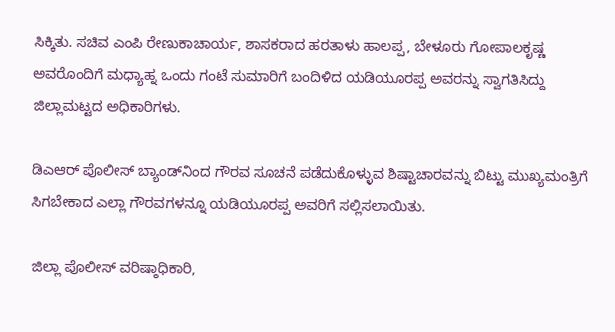ಸಿಕ್ಕಿತು. ಸಚಿವ ಎಂಪಿ ರೇಣುಕಾಚಾರ್ಯ, ಶಾಸಕರಾದ ಹರತಾಳು ಹಾಲಪ್ಪ, ಬೇಳೂರು ಗೋಪಾಲಕೃಷ್ಣ ಅವರೊಂದಿಗೆ ಮಧ್ಯಾಹ್ನ ಒಂದು ಗಂಟೆ ಸುಮಾರಿಗೆ ಬಂದಿಳಿದ ಯಡಿಯೂರಪ್ಪ ಅವರನ್ನು ಸ್ವಾಗತಿಸಿದ್ದು ಜಿಲ್ಲಾಮಟ್ಟದ ಅಧಿಕಾರಿಗಳು.

ಡಿಎಆರ್ ಪೊಲೀಸ್ ಬ್ಯಾಂಡ್‌ನಿಂದ ಗೌರವ ಸೂಚನೆ ಪಡೆದುಕೊಳ್ಳುವ ಶಿಷ್ಟಾಚಾರವನ್ನು ಬಿಟ್ಟು ಮುಖ್ಯಮಂತ್ರಿಗೆ ಸಿಗಬೇಕಾದ ಎಲ್ಲಾ ಗೌರವಗಳನ್ನೂ ಯಡಿಯೂರಪ್ಪ ಅವರಿಗೆ ಸಲ್ಲಿಸಲಾಯಿತು.

ಜಿಲ್ಲಾ ಪೊಲೀಸ್ ವರಿಷ್ಠಾಧಿಕಾರಿ,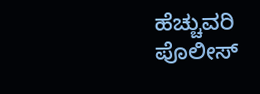ಹೆಚ್ಚುವರಿ ಪೊಲೀಸ್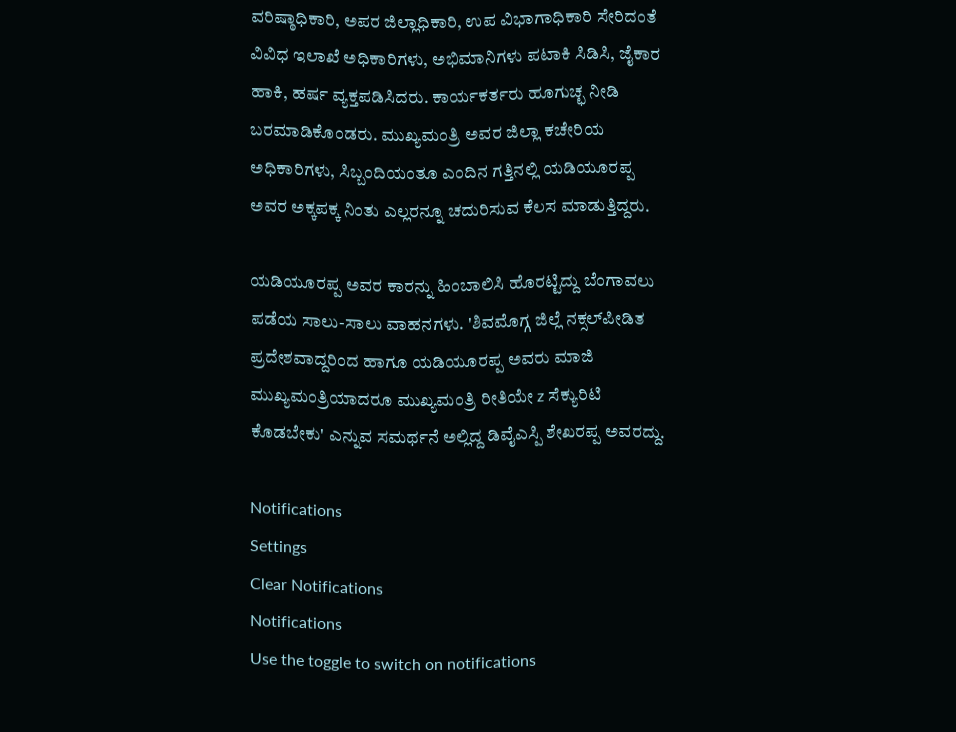ವರಿಷ್ಠಾಧಿಕಾರಿ, ಅಪರ ಜಿಲ್ಲಾಧಿಕಾರಿ, ಉಪ ವಿಭಾಗಾಧಿಕಾರಿ ಸೇರಿದಂತೆ ವಿವಿಧ ಇಲಾಖೆ ಅಧಿಕಾರಿಗಳು, ಅಭಿಮಾನಿಗಳು ಪಟಾಕಿ ಸಿಡಿಸಿ, ಜೈಕಾರ ಹಾಕಿ, ಹರ್ಷ ವ್ಯಕ್ತಪಡಿಸಿದರು. ಕಾರ್ಯಕರ್ತರು ಹೂಗುಚ್ಛ ನೀಡಿ ಬರಮಾಡಿಕೊಂಡರು. ಮುಖ್ಯಮಂತ್ರಿ ಅವರ ಜಿಲ್ಲಾ ಕಚೇರಿಯ ಅಧಿಕಾರಿಗಳು, ಸಿಬ್ಬಂದಿಯಂತೂ ಎಂದಿನ ಗತ್ತಿನಲ್ಲಿ ಯಡಿಯೂರಪ್ಪ ಅವರ ಅಕ್ಕಪಕ್ಕ ನಿಂತು ಎಲ್ಲರನ್ನೂ ಚದುರಿಸುವ ಕೆಲಸ ಮಾಡುತ್ತಿದ್ದರು.

ಯಡಿಯೂರಪ್ಪ ಅವರ ಕಾರನ್ನು ಹಿಂಬಾಲಿಸಿ ಹೊರಟ್ಟಿದ್ದು ಬೆಂಗಾವಲು ಪಡೆಯ ಸಾಲು-ಸಾಲು ವಾಹನಗಳು. 'ಶಿವಮೊಗ್ಗ ಜಿಲ್ಲೆ ನಕ್ಸಲ್‌ಪೀಡಿತ ಪ್ರದೇಶವಾದ್ದರಿಂದ ಹಾಗೂ ಯಡಿಯೂರಪ್ಪ ಅವರು ಮಾಜಿ ಮುಖ್ಯಮಂತ್ರಿಯಾದರೂ ಮುಖ್ಯಮಂತ್ರಿ ರೀತಿಯೇ z ಸೆಕ್ಯುರಿಟಿ ಕೊಡಬೇಕು' ಎನ್ನುವ ಸಮರ್ಥನೆ ಅಲ್ಲಿದ್ದ ಡಿವೈಎಸ್ಪಿ ಶೇಖರಪ್ಪ ಅವರದ್ದು.

Notifications
Settings
Clear Notifications
Notifications
Use the toggle to switch on notifications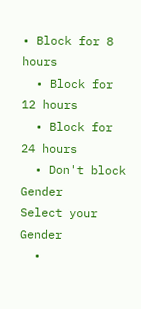• Block for 8 hours
  • Block for 12 hours
  • Block for 24 hours
  • Don't block
Gender
Select your Gender
  •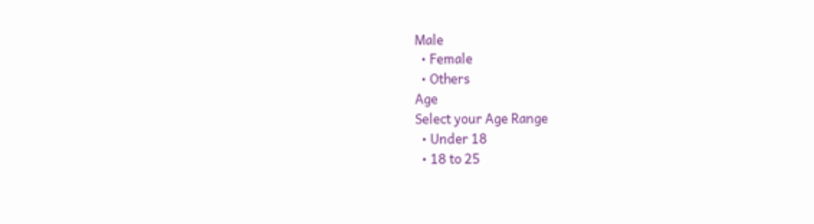Male
  • Female
  • Others
Age
Select your Age Range
  • Under 18
  • 18 to 25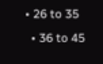• 26 to 35
  • 36 to 45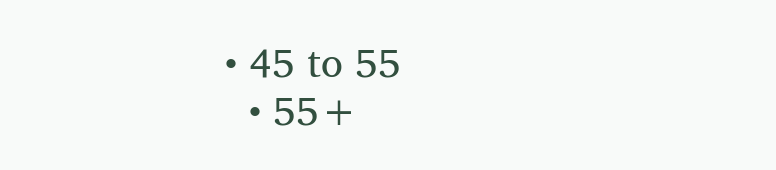• 45 to 55
  • 55+